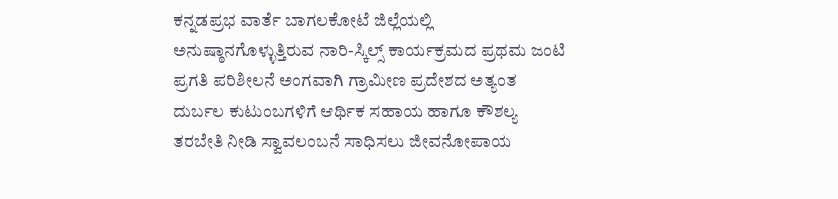ಕನ್ನಡಪ್ರಭ ವಾರ್ತೆ ಬಾಗಲಕೋಟೆ ಜಿಲ್ಲೆಯಲ್ಲಿ ಅನುಷ್ಠಾನಗೊಳ್ಳುತ್ತಿರುವ ನಾರಿ-ಸ್ಕಿಲ್ಸ್ ಕಾರ್ಯಕ್ರಮದ ಪ್ರಥಮ ಜಂಟಿ ಪ್ರಗತಿ ಪರಿಶೀಲನೆ ಅಂಗವಾಗಿ ಗ್ರಾಮೀಣ ಪ್ರದೇಶದ ಅತ್ಯಂತ ದುರ್ಬಲ ಕುಟುಂಬಗಳಿಗೆ ಆರ್ಥಿಕ ಸಹಾಯ ಹಾಗೂ ಕೌಶಲ್ಯ ತರಬೇತಿ ನೀಡಿ ಸ್ವಾವಲಂಬನೆ ಸಾಧಿಸಲು ಜೀವನೋಪಾಯ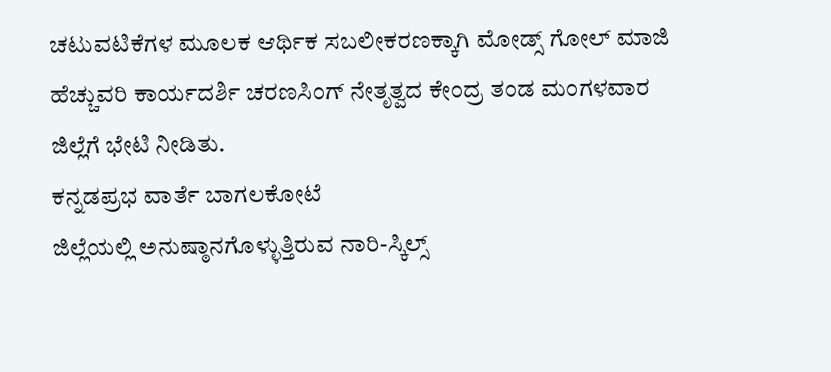ಚಟುವಟಿಕೆಗಳ ಮೂಲಕ ಆರ್ಥಿಕ ಸಬಲೀಕರಣಕ್ಕಾಗಿ ಮೋಡ್ಸ್ ಗೋಲ್ ಮಾಜಿ ಹೆಚ್ಚುವರಿ ಕಾರ್ಯದರ್ಶಿ ಚರಣಸಿಂಗ್ ನೇತೃತ್ವದ ಕೇಂದ್ರ ತಂಡ ಮಂಗಳವಾರ ಜಿಲ್ಲೆಗೆ ಭೇಟಿ ನೀಡಿತು.
ಕನ್ನಡಪ್ರಭ ವಾರ್ತೆ ಬಾಗಲಕೋಟೆ
ಜಿಲ್ಲೆಯಲ್ಲಿ ಅನುಷ್ಠಾನಗೊಳ್ಳುತ್ತಿರುವ ನಾರಿ-ಸ್ಕಿಲ್ಸ್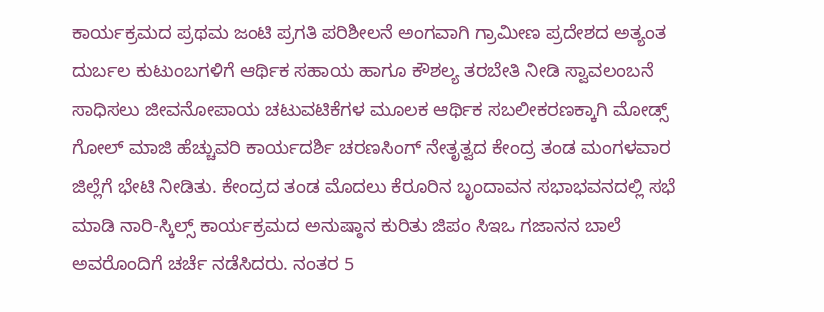ಕಾರ್ಯಕ್ರಮದ ಪ್ರಥಮ ಜಂಟಿ ಪ್ರಗತಿ ಪರಿಶೀಲನೆ ಅಂಗವಾಗಿ ಗ್ರಾಮೀಣ ಪ್ರದೇಶದ ಅತ್ಯಂತ ದುರ್ಬಲ ಕುಟುಂಬಗಳಿಗೆ ಆರ್ಥಿಕ ಸಹಾಯ ಹಾಗೂ ಕೌಶಲ್ಯ ತರಬೇತಿ ನೀಡಿ ಸ್ವಾವಲಂಬನೆ ಸಾಧಿಸಲು ಜೀವನೋಪಾಯ ಚಟುವಟಿಕೆಗಳ ಮೂಲಕ ಆರ್ಥಿಕ ಸಬಲೀಕರಣಕ್ಕಾಗಿ ಮೋಡ್ಸ್ ಗೋಲ್ ಮಾಜಿ ಹೆಚ್ಚುವರಿ ಕಾರ್ಯದರ್ಶಿ ಚರಣಸಿಂಗ್ ನೇತೃತ್ವದ ಕೇಂದ್ರ ತಂಡ ಮಂಗಳವಾರ ಜಿಲ್ಲೆಗೆ ಭೇಟಿ ನೀಡಿತು. ಕೇಂದ್ರದ ತಂಡ ಮೊದಲು ಕೆರೂರಿನ ಬೃಂದಾವನ ಸಭಾಭವನದಲ್ಲಿ ಸಭೆ ಮಾಡಿ ನಾರಿ-ಸ್ಕಿಲ್ಸ್ ಕಾರ್ಯಕ್ರಮದ ಅನುಷ್ಠಾನ ಕುರಿತು ಜಿಪಂ ಸಿಇಒ ಗಜಾನನ ಬಾಲೆ ಅವರೊಂದಿಗೆ ಚರ್ಚೆ ನಡೆಸಿದರು. ನಂತರ 5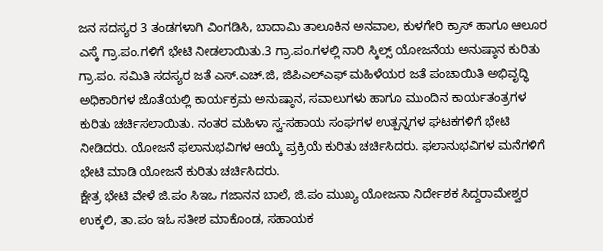ಜನ ಸದಸ್ಯರ 3 ತಂಡಗಳಾಗಿ ವಿಂಗಡಿಸಿ, ಬಾದಾಮಿ ತಾಲೂಕಿನ ಅನವಾಲ, ಕುಳಗೇರಿ ಕ್ರಾಸ್ ಹಾಗೂ ಆಲೂರ ಎಸ್ಕೆ ಗ್ರಾ.ಪಂ.ಗಳಿಗೆ ಭೇಟಿ ನೀಡಲಾಯಿತು.3 ಗ್ರಾ.ಪಂ.ಗಳಲ್ಲಿ ನಾರಿ ಸ್ಕಿಲ್ಸ್ ಯೋಜನೆಯ ಅನುಷ್ಠಾನ ಕುರಿತು ಗ್ರಾ.ಪಂ. ಸಮಿತಿ ಸದಸ್ಯರ ಜತೆ ಎಸ್.ಎಚ್.ಜಿ, ಜಿಪಿಎಲ್ಎಫ್ ಮಹಿಳೆಯರ ಜತೆ ಪಂಚಾಯಿತಿ ಅಭಿವೃದ್ಧಿ ಅಧಿಕಾರಿಗಳ ಜೊತೆಯಲ್ಲಿ ಕಾರ್ಯಕ್ರಮ ಅನುಷ್ಠಾನ, ಸವಾಲುಗಳು ಹಾಗೂ ಮುಂದಿನ ಕಾರ್ಯತಂತ್ರಗಳ ಕುರಿತು ಚರ್ಚಿಸಲಾಯಿತು. ನಂತರ ಮಹಿಳಾ ಸ್ವ-ಸಹಾಯ ಸಂಘಗಳ ಉತ್ಪನ್ನಗಳ ಘಟಕಗಳಿಗೆ ಭೇಟಿ ನೀಡಿದರು. ಯೋಜನೆ ಫಲಾನುಭವಿಗಳ ಆಯ್ಕೆ ಪ್ರಕ್ರಿಯೆ ಕುರಿತು ಚರ್ಚಿಸಿದರು. ಫಲಾನುಭವಿಗಳ ಮನೆಗಳಿಗೆ ಭೇಟಿ ಮಾಡಿ ಯೋಜನೆ ಕುರಿತು ಚರ್ಚಿಸಿದರು.
ಕ್ಷೇತ್ರ ಭೇಟಿ ವೇಳೆ ಜಿ.ಪಂ ಸಿಇಒ ಗಜಾನನ ಬಾಲೆ, ಜಿ.ಪಂ ಮುಖ್ಯ ಯೋಜನಾ ನಿರ್ದೇಶಕ ಸಿದ್ದರಾಮೇಶ್ವರ ಉಕ್ಕಲಿ, ತಾ.ಪಂ ಇಓ ಸತೀಶ ಮಾಕೊಂಡ, ಸಹಾಯಕ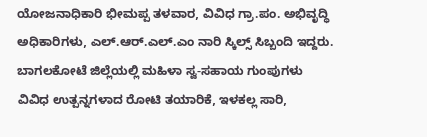ಯೋಜನಾಧಿಕಾರಿ ಭೀಮಪ್ಪ ತಳವಾರ, ವಿವಿಧ ಗ್ರಾ.ಪಂ. ಅಭಿವೃದ್ಧಿ ಅಧಿಕಾರಿಗಳು, ಎಲ್.ಆರ್.ಎಲ್.ಎಂ ನಾರಿ ಸ್ಕಿಲ್ಸ್ ಸಿಬ್ಬಂದಿ ಇದ್ದರು. ಬಾಗಲಕೋಟೆ ಜಿಲ್ಲೆಯಲ್ಲಿ ಮಹಿಳಾ ಸ್ವ-ಸಹಾಯ ಗುಂಪುಗಳು ವಿವಿಧ ಉತ್ಪನ್ನಗಳಾದ ರೋಟಿ ತಯಾರಿಕೆ, ಇಳಕಲ್ಲ ಸಾರಿ,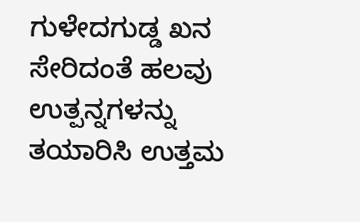ಗುಳೇದಗುಡ್ಡ ಖನ ಸೇರಿದಂತೆ ಹಲವು ಉತ್ಪನ್ನಗಳನ್ನು ತಯಾರಿಸಿ ಉತ್ತಮ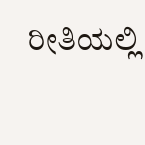ರೀತಿಯಲ್ಲಿ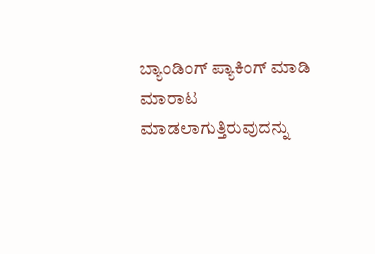ಬ್ಯಾಂಡಿಂಗ್ ಪ್ಯಾಕಿಂಗ್ ಮಾಡಿ ಮಾರಾಟ ಮಾಡಲಾಗುತ್ತಿರುವುದನ್ನು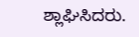ಶ್ಲಾಘಿಸಿದರು.